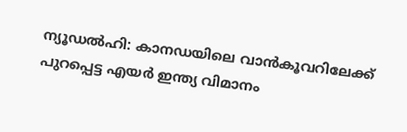ന്യൂഡൽഹി: കാനഡയിലെ വാൻകൂവറിലേക്ക് പുറപ്പെട്ട എയർ ഇന്ത്യ വിമാനം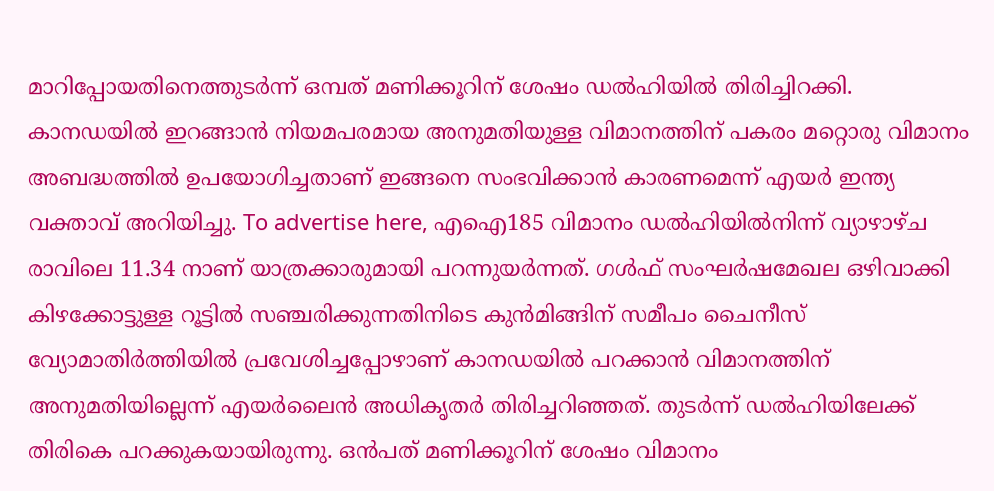മാറിപ്പോയതിനെത്തുടർന്ന് ഒമ്പത് മണിക്കൂറിന് ശേഷം ഡൽഹിയിൽ തിരിച്ചിറക്കി. കാനഡയിൽ ഇറങ്ങാൻ നിയമപരമായ അനുമതിയുള്ള വിമാനത്തിന് പകരം മറ്റൊരു വിമാനം അബദ്ധത്തിൽ ഉപയോഗിച്ചതാണ് ഇങ്ങനെ സംഭവിക്കാൻ കാരണമെന്ന് എയർ ഇന്ത്യ വക്താവ് അറിയിച്ചു. To advertise here, എഐ185 വിമാനം ഡൽഹിയിൽനിന്ന് വ്യാഴാഴ്ച രാവിലെ 11.34 നാണ് യാത്രക്കാരുമായി പറന്നുയർന്നത്. ഗൾഫ് സംഘർഷമേഖല ഒഴിവാക്കി കിഴക്കോട്ടുള്ള റൂട്ടിൽ സഞ്ചരിക്കുന്നതിനിടെ കുൻമിങ്ങിന് സമീപം ചൈനീസ് വ്യോമാതിർത്തിയിൽ പ്രവേശിച്ചപ്പോഴാണ് കാനഡയിൽ പറക്കാൻ വിമാനത്തിന് അനുമതിയില്ലെന്ന് എയർലൈൻ അധികൃതർ തിരിച്ചറിഞ്ഞത്. തുടർന്ന് ഡൽഹിയിലേക്ക് തിരികെ പറക്കുകയായിരുന്നു. ഒൻപത് മണിക്കൂറിന് ശേഷം വിമാനം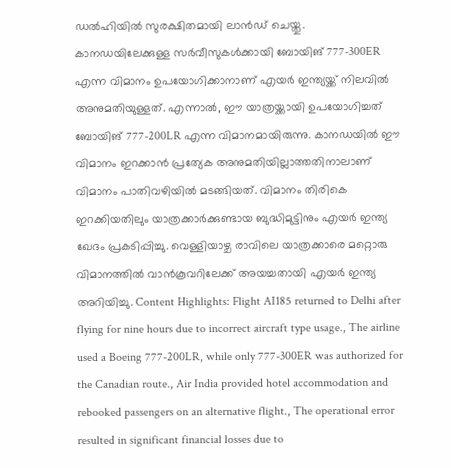ഡൽഹിയിൽ സുരക്ഷിതമായി ലാൻഡ് ചെയ്തു. കാനഡയിലേക്കുള്ള സർവീസുകൾക്കായി ബോയിങ് 777-300ER എന്ന വിമാനം ഉപയോഗിക്കാനാണ് എയർ ഇന്ത്യയ്ക്ക് നിലവിൽ അനുമതിയുള്ളത്. എന്നാൽ, ഈ യാത്രയ്ക്കായി ഉപയോഗിച്ചത് ബോയിങ് 777-200LR എന്ന വിമാനമായിരുന്നു. കാനഡയിൽ ഈ വിമാനം ഇറക്കാൻ പ്രത്യേക അനുമതിയില്ലാത്തതിനാലാണ് വിമാനം പാതിവഴിയിൽ മടങ്ങിയത്. വിമാനം തിരികെ ഇറക്കിയതിലും യാത്രക്കാർക്കുണ്ടായ ബുദ്ധിമുട്ടിനും എയർ ഇന്ത്യ ഖേദം പ്രകടിപ്പിച്ചു. വെള്ളിയാഴ്ച രാവിലെ യാത്രക്കാരെ മറ്റൊരു വിമാനത്തിൽ വാൻകൂവറിലേക്ക് അയച്ചതായി എയർ ഇന്ത്യ അറിയിച്ചു. Content Highlights: Flight AI185 returned to Delhi after flying for nine hours due to incorrect aircraft type usage., The airline used a Boeing 777-200LR, while only 777-300ER was authorized for the Canadian route., Air India provided hotel accommodation and rebooked passengers on an alternative flight., The operational error resulted in significant financial losses due to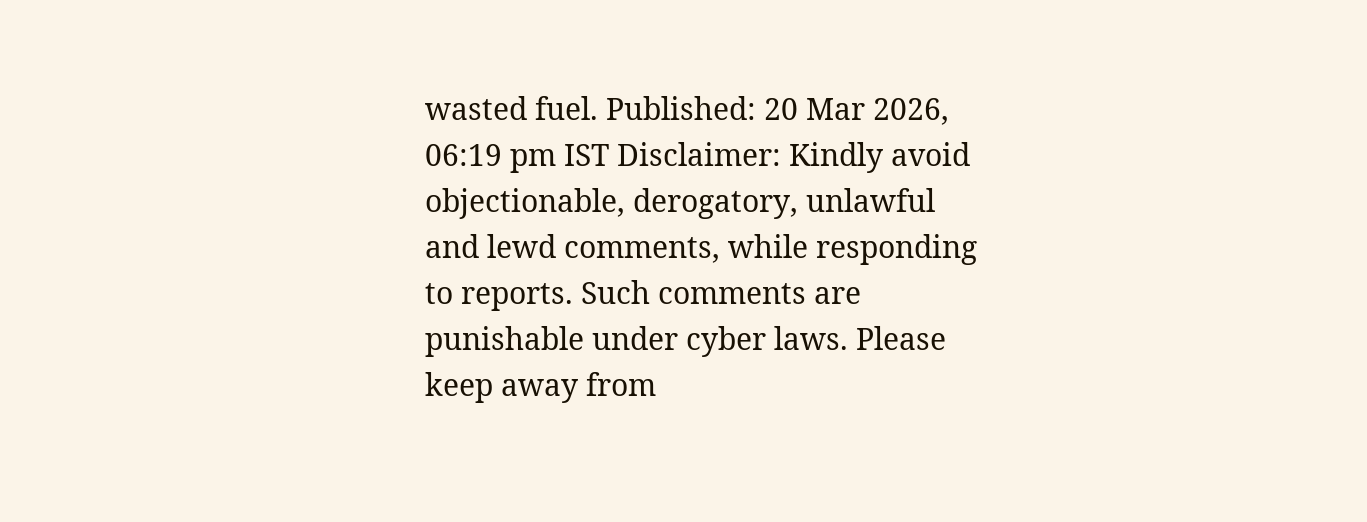wasted fuel. Published: 20 Mar 2026, 06:19 pm IST Disclaimer: Kindly avoid objectionable, derogatory, unlawful and lewd comments, while responding to reports. Such comments are punishable under cyber laws. Please keep away from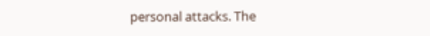personal attacks. The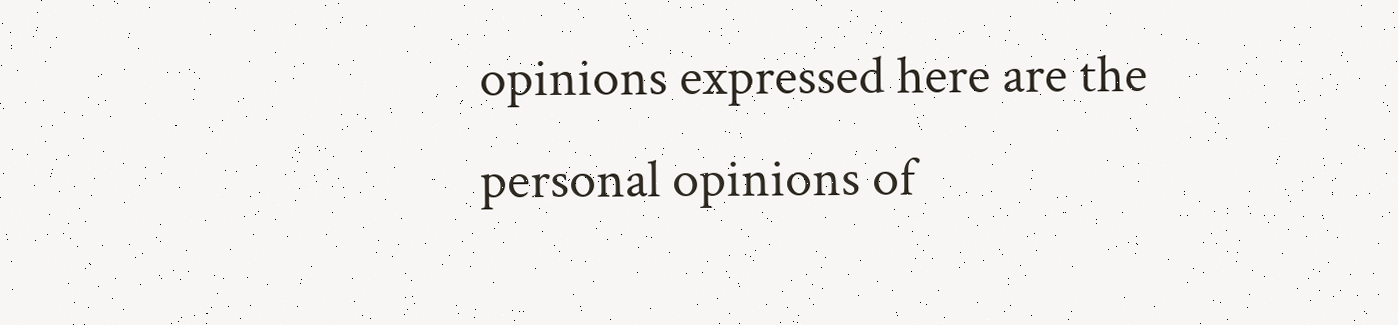opinions expressed here are the personal opinions of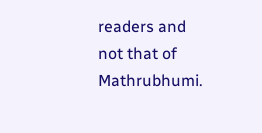readers and not that of Mathrubhumi.